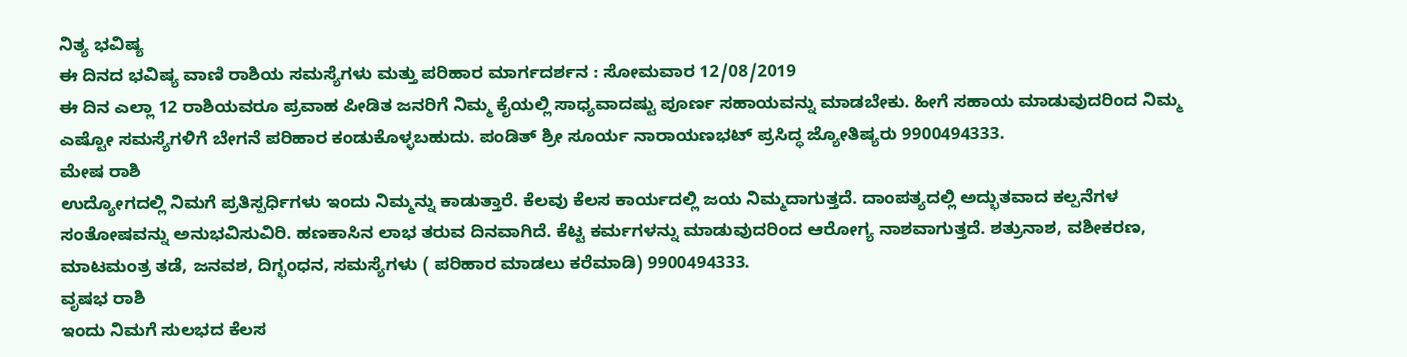ನಿತ್ಯ ಭವಿಷ್ಯ
ಈ ದಿನದ ಭವಿಷ್ಯ ವಾಣಿ ರಾಶಿಯ ಸಮಸ್ಯೆಗಳು ಮತ್ತು ಪರಿಹಾರ ಮಾರ್ಗದರ್ಶನ : ಸೋಮವಾರ 12/08/2019
ಈ ದಿನ ಎಲ್ಲಾ 12 ರಾಶಿಯವರೂ ಪ್ರವಾಹ ಪೀಡಿತ ಜನರಿಗೆ ನಿಮ್ಮ ಕೈಯಲ್ಲಿ ಸಾಧ್ಯವಾದಷ್ಟು ಪೂರ್ಣ ಸಹಾಯವನ್ನು ಮಾಡಬೇಕು. ಹೀಗೆ ಸಹಾಯ ಮಾಡುವುದರಿಂದ ನಿಮ್ಮ ಎಷ್ಟೋ ಸಮಸ್ಯೆಗಳಿಗೆ ಬೇಗನೆ ಪರಿಹಾರ ಕಂಡುಕೊಳ್ಳಬಹುದು. ಪಂಡಿತ್ ಶ್ರೀ ಸೂರ್ಯ ನಾರಾಯಣಭಟ್ ಪ್ರಸಿದ್ಧ ಜ್ಯೋತಿಷ್ಯರು 9900494333.
ಮೇಷ ರಾಶಿ
ಉದ್ಯೋಗದಲ್ಲಿ ನಿಮಗೆ ಪ್ರತಿಸ್ಪರ್ಧಿಗಳು ಇಂದು ನಿಮ್ಮನ್ನು ಕಾಡುತ್ತಾರೆ. ಕೆಲವು ಕೆಲಸ ಕಾರ್ಯದಲ್ಲಿ ಜಯ ನಿಮ್ಮದಾಗುತ್ತದೆ. ದಾಂಪತ್ಯದಲ್ಲಿ ಅದ್ಭುತವಾದ ಕಲ್ಪನೆಗಳ ಸಂತೋಷವನ್ನು ಅನುಭವಿಸುವಿರಿ. ಹಣಕಾಸಿನ ಲಾಭ ತರುವ ದಿನವಾಗಿದೆ. ಕೆಟ್ಟ ಕರ್ಮಗಳನ್ನು ಮಾಡುವುದರಿಂದ ಆರೋಗ್ಯ ನಾಶವಾಗುತ್ತದೆ. ಶತ್ರುನಾಶ, ವಶೀಕರಣ, ಮಾಟಮಂತ್ರ ತಡೆ, ಜನವಶ, ದಿಗ್ಭಂಧನ, ಸಮಸ್ಯೆಗಳು ( ಪರಿಹಾರ ಮಾಡಲು ಕರೆಮಾಡಿ) 9900494333.
ವೃಷಭ ರಾಶಿ
ಇಂದು ನಿಮಗೆ ಸುಲಭದ ಕೆಲಸ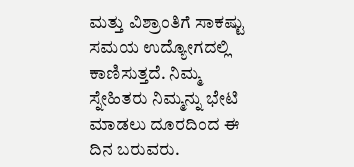ಮತ್ತು ವಿಶ್ರಾಂತಿಗೆ ಸಾಕಷ್ಟು ಸಮಯ ಉದ್ಯೋಗದಲ್ಲಿ ಕಾಣಿಸುತ್ತದೆ. ನಿಮ್ಮ ಸ್ನೇಹಿತರು ನಿಮ್ಮನ್ನು ಭೇಟಿ ಮಾಡಲು ದೂರದಿಂದ ಈ ದಿನ ಬರುವರು.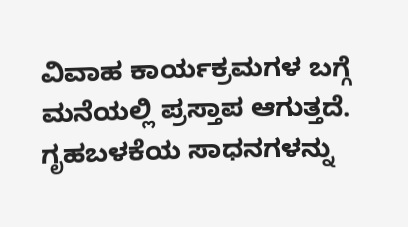ವಿವಾಹ ಕಾರ್ಯಕ್ರಮಗಳ ಬಗ್ಗೆ ಮನೆಯಲ್ಲಿ ಪ್ರಸ್ತಾಪ ಆಗುತ್ತದೆ. ಗೃಹಬಳಕೆಯ ಸಾಧನಗಳನ್ನು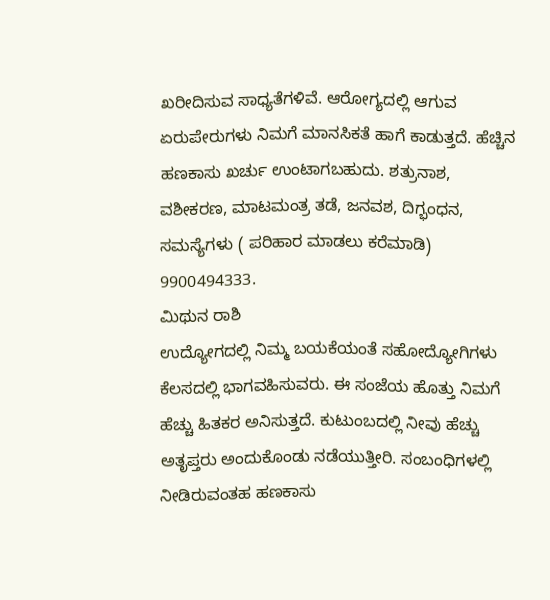ಖರೀದಿಸುವ ಸಾಧ್ಯತೆಗಳಿವೆ. ಆರೋಗ್ಯದಲ್ಲಿ ಆಗುವ ಏರುಪೇರುಗಳು ನಿಮಗೆ ಮಾನಸಿಕತೆ ಹಾಗೆ ಕಾಡುತ್ತದೆ. ಹೆಚ್ಚಿನ ಹಣಕಾಸು ಖರ್ಚು ಉಂಟಾಗಬಹುದು. ಶತ್ರುನಾಶ, ವಶೀಕರಣ, ಮಾಟಮಂತ್ರ ತಡೆ, ಜನವಶ, ದಿಗ್ಭಂಧನ, ಸಮಸ್ಯೆಗಳು ( ಪರಿಹಾರ ಮಾಡಲು ಕರೆಮಾಡಿ) 9900494333.
ಮಿಥುನ ರಾಶಿ
ಉದ್ಯೋಗದಲ್ಲಿ ನಿಮ್ಮ ಬಯಕೆಯಂತೆ ಸಹೋದ್ಯೋಗಿಗಳು ಕೆಲಸದಲ್ಲಿ ಭಾಗವಹಿಸುವರು. ಈ ಸಂಜೆಯ ಹೊತ್ತು ನಿಮಗೆ ಹೆಚ್ಚು ಹಿತಕರ ಅನಿಸುತ್ತದೆ. ಕುಟುಂಬದಲ್ಲಿ ನೀವು ಹೆಚ್ಚು ಅತೃಪ್ತರು ಅಂದುಕೊಂಡು ನಡೆಯುತ್ತೀರಿ. ಸಂಬಂಧಿಗಳಲ್ಲಿ ನೀಡಿರುವಂತಹ ಹಣಕಾಸು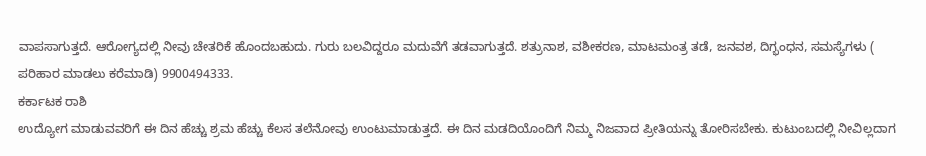ವಾಪಸಾಗುತ್ತದೆ. ಆರೋಗ್ಯದಲ್ಲಿ ನೀವು ಚೇತರಿಕೆ ಹೊಂದಬಹುದು. ಗುರು ಬಲವಿದ್ದರೂ ಮದುವೆಗೆ ತಡವಾಗುತ್ತದೆ. ಶತ್ರುನಾಶ, ವಶೀಕರಣ, ಮಾಟಮಂತ್ರ ತಡೆ, ಜನವಶ, ದಿಗ್ಭಂಧನ, ಸಮಸ್ಯೆಗಳು ( ಪರಿಹಾರ ಮಾಡಲು ಕರೆಮಾಡಿ) 9900494333.
ಕರ್ಕಾಟಕ ರಾಶಿ
ಉದ್ಯೋಗ ಮಾಡುವವರಿಗೆ ಈ ದಿನ ಹೆಚ್ಚು ಶ್ರಮ ಹೆಚ್ಚು ಕೆಲಸ ತಲೆನೋವು ಉಂಟುಮಾಡುತ್ತದೆ. ಈ ದಿನ ಮಡದಿಯೊಂದಿಗೆ ನಿಮ್ಮ ನಿಜವಾದ ಪ್ರೀತಿಯನ್ನು ತೋರಿಸಬೇಕು. ಕುಟುಂಬದಲ್ಲಿ ನೀವಿಲ್ಲದಾಗ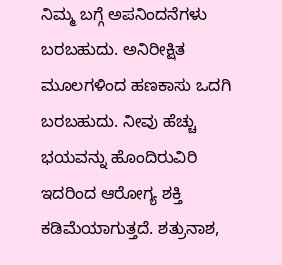ನಿಮ್ಮ ಬಗ್ಗೆ ಅಪನಿಂದನೆಗಳು ಬರಬಹುದು. ಅನಿರೀಕ್ಷಿತ ಮೂಲಗಳಿಂದ ಹಣಕಾಸು ಒದಗಿ ಬರಬಹುದು. ನೀವು ಹೆಚ್ಚು ಭಯವನ್ನು ಹೊಂದಿರುವಿರಿ ಇದರಿಂದ ಆರೋಗ್ಯ ಶಕ್ತಿ ಕಡಿಮೆಯಾಗುತ್ತದೆ. ಶತ್ರುನಾಶ,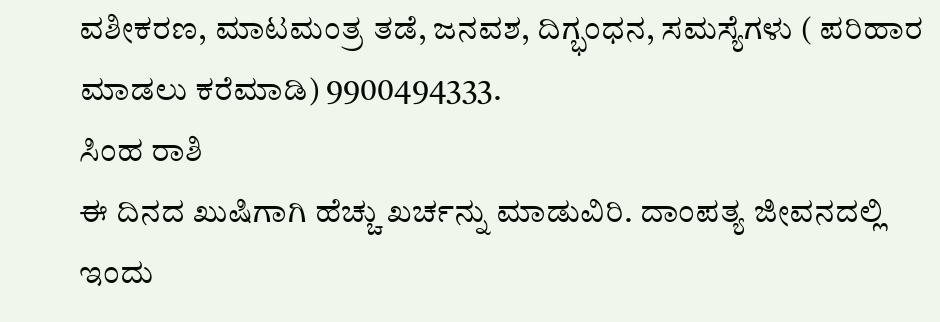ವಶೀಕರಣ, ಮಾಟಮಂತ್ರ ತಡೆ, ಜನವಶ, ದಿಗ್ಭಂಧನ, ಸಮಸ್ಯೆಗಳು ( ಪರಿಹಾರ ಮಾಡಲು ಕರೆಮಾಡಿ) 9900494333.
ಸಿಂಹ ರಾಶಿ
ಈ ದಿನದ ಖುಷಿಗಾಗಿ ಹೆಚ್ಚು ಖರ್ಚನ್ನು ಮಾಡುವಿರಿ. ದಾಂಪತ್ಯ ಜೀವನದಲ್ಲಿ ಇಂದು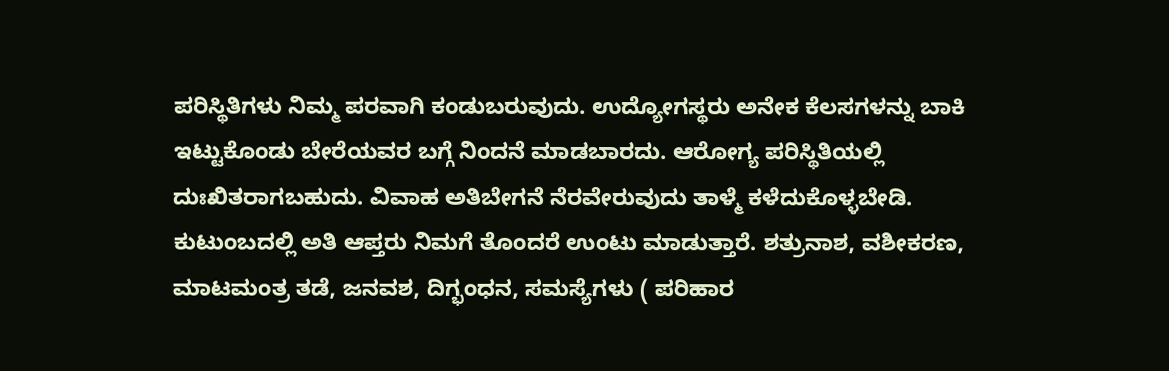ಪರಿಸ್ಥಿತಿಗಳು ನಿಮ್ಮ ಪರವಾಗಿ ಕಂಡುಬರುವುದು. ಉದ್ಯೋಗಸ್ಥರು ಅನೇಕ ಕೆಲಸಗಳನ್ನು ಬಾಕಿ ಇಟ್ಟುಕೊಂಡು ಬೇರೆಯವರ ಬಗ್ಗೆ ನಿಂದನೆ ಮಾಡಬಾರದು. ಆರೋಗ್ಯ ಪರಿಸ್ಥಿತಿಯಲ್ಲಿ ದುಃಖಿತರಾಗಬಹುದು. ವಿವಾಹ ಅತಿಬೇಗನೆ ನೆರವೇರುವುದು ತಾಳ್ಮೆ ಕಳೆದುಕೊಳ್ಳಬೇಡಿ. ಕುಟುಂಬದಲ್ಲಿ ಅತಿ ಆಪ್ತರು ನಿಮಗೆ ತೊಂದರೆ ಉಂಟು ಮಾಡುತ್ತಾರೆ. ಶತ್ರುನಾಶ, ವಶೀಕರಣ, ಮಾಟಮಂತ್ರ ತಡೆ, ಜನವಶ, ದಿಗ್ಭಂಧನ, ಸಮಸ್ಯೆಗಳು ( ಪರಿಹಾರ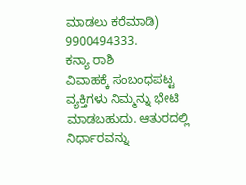ಮಾಡಲು ಕರೆಮಾಡಿ) 9900494333.
ಕನ್ಯಾ ರಾಶಿ
ವಿವಾಹಕ್ಕೆ ಸಂಬಂಧಪಟ್ಟ ವ್ಯಕ್ತಿಗಳು ನಿಮ್ಮನ್ನು ಭೇಟಿ ಮಾಡಬಹುದು. ಆತುರದಲ್ಲಿ ನಿರ್ಧಾರವನ್ನು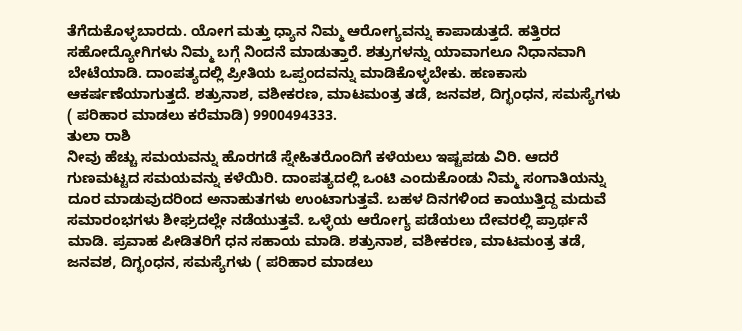ತೆಗೆದುಕೊಳ್ಳಬಾರದು. ಯೋಗ ಮತ್ತು ಧ್ಯಾನ ನಿಮ್ಮ ಆರೋಗ್ಯವನ್ನು ಕಾಪಾಡುತ್ತದೆ. ಹತ್ತಿರದ ಸಹೋದ್ಯೋಗಿಗಳು ನಿಮ್ಮ ಬಗ್ಗೆ ನಿಂದನೆ ಮಾಡುತ್ತಾರೆ. ಶತ್ರುಗಳನ್ನು ಯಾವಾಗಲೂ ನಿಧಾನವಾಗಿ ಬೇಟೆಯಾಡಿ. ದಾಂಪತ್ಯದಲ್ಲಿ ಪ್ರೀತಿಯ ಒಪ್ಪಂದವನ್ನು ಮಾಡಿಕೊಳ್ಳಬೇಕು. ಹಣಕಾಸು ಆಕರ್ಷಣೆಯಾಗುತ್ತದೆ. ಶತ್ರುನಾಶ, ವಶೀಕರಣ, ಮಾಟಮಂತ್ರ ತಡೆ, ಜನವಶ, ದಿಗ್ಭಂಧನ, ಸಮಸ್ಯೆಗಳು ( ಪರಿಹಾರ ಮಾಡಲು ಕರೆಮಾಡಿ) 9900494333.
ತುಲಾ ರಾಶಿ
ನೀವು ಹೆಚ್ಚು ಸಮಯವನ್ನು ಹೊರಗಡೆ ಸ್ನೇಹಿತರೊಂದಿಗೆ ಕಳೆಯಲು ಇಷ್ಟಪಡು ವಿರಿ. ಆದರೆ ಗುಣಮಟ್ಟದ ಸಮಯವನ್ನು ಕಳೆಯಿರಿ. ದಾಂಪತ್ಯದಲ್ಲಿ ಒಂಟಿ ಎಂದುಕೊಂಡು ನಿಮ್ಮ ಸಂಗಾತಿಯನ್ನು ದೂರ ಮಾಡುವುದರಿಂದ ಅನಾಹುತಗಳು ಉಂಟಾಗುತ್ತವೆ. ಬಹಳ ದಿನಗಳಿಂದ ಕಾಯುತ್ತಿದ್ದ ಮದುವೆ ಸಮಾರಂಭಗಳು ಶೀಘ್ರದಲ್ಲೇ ನಡೆಯುತ್ತವೆ. ಒಳ್ಳೆಯ ಆರೋಗ್ಯ ಪಡೆಯಲು ದೇವರಲ್ಲಿ ಪ್ರಾರ್ಥನೆ ಮಾಡಿ. ಪ್ರವಾಹ ಪೀಡಿತರಿಗೆ ಧನ ಸಹಾಯ ಮಾಡಿ. ಶತ್ರುನಾಶ, ವಶೀಕರಣ, ಮಾಟಮಂತ್ರ ತಡೆ, ಜನವಶ, ದಿಗ್ಭಂಧನ, ಸಮಸ್ಯೆಗಳು ( ಪರಿಹಾರ ಮಾಡಲು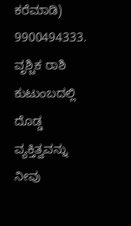ಕರೆಮಾಡಿ) 9900494333.
ವೃಶ್ಚಿಕ ರಾಶಿ
ಕುಟುಂಬದಲ್ಲಿ ದೊಡ್ಡ ವ್ಯಕ್ತಿತ್ವವನ್ನು ನೀವು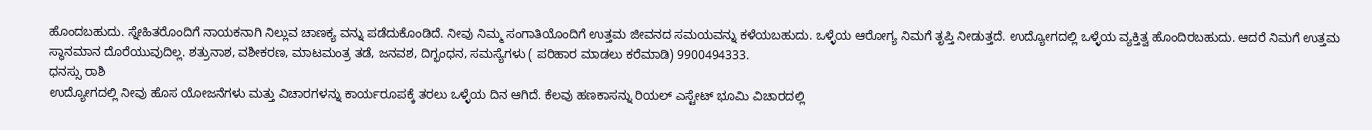ಹೊಂದಬಹುದು. ಸ್ನೇಹಿತರೊಂದಿಗೆ ನಾಯಕನಾಗಿ ನಿಲ್ಲುವ ಚಾಣಕ್ಯ ವನ್ನು ಪಡೆದುಕೊಂಡಿದೆ. ನೀವು ನಿಮ್ಮ ಸಂಗಾತಿಯೊಂದಿಗೆ ಉತ್ತಮ ಜೀವನದ ಸಮಯವನ್ನು ಕಳೆಯಬಹುದು. ಒಳ್ಳೆಯ ಆರೋಗ್ಯ ನಿಮಗೆ ತೃಪ್ತಿ ನೀಡುತ್ತದೆ. ಉದ್ಯೋಗದಲ್ಲಿ ಒಳ್ಳೆಯ ವ್ಯಕ್ತಿತ್ವ ಹೊಂದಿರಬಹುದು. ಆದರೆ ನಿಮಗೆ ಉತ್ತಮ ಸ್ಥಾನಮಾನ ದೊರೆಯುವುದಿಲ್ಲ. ಶತ್ರುನಾಶ, ವಶೀಕರಣ, ಮಾಟಮಂತ್ರ ತಡೆ, ಜನವಶ, ದಿಗ್ಭಂಧನ, ಸಮಸ್ಯೆಗಳು ( ಪರಿಹಾರ ಮಾಡಲು ಕರೆಮಾಡಿ) 9900494333.
ಧನಸ್ಸು ರಾಶಿ
ಉದ್ಯೋಗದಲ್ಲಿ ನೀವು ಹೊಸ ಯೋಜನೆಗಳು ಮತ್ತು ವಿಚಾರಗಳನ್ನು ಕಾರ್ಯರೂಪಕ್ಕೆ ತರಲು ಒಳ್ಳೆಯ ದಿನ ಆಗಿದೆ. ಕೆಲವು ಹಣಕಾಸನ್ನು ರಿಯಲ್ ಎಸ್ಟೇಟ್ ಭೂಮಿ ವಿಚಾರದಲ್ಲಿ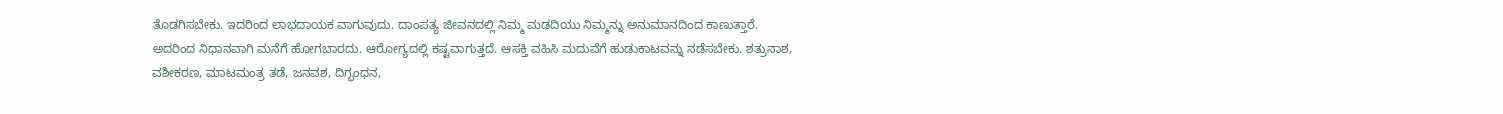ತೊಡಗಿಸಬೇಕು. ಇದರಿಂದ ಲಾಭದಾಯಕ ವಾಗುವುದು. ದಾಂಪತ್ಯ ಜೀವನದಲ್ಲಿ ನಿಮ್ಮ ಮಡದಿಯು ನಿಮ್ಮನ್ನು ಅನುಮಾನದಿಂದ ಕಾಣುತ್ತಾರೆ. ಅದರಿಂದ ನಿಧಾನವಾಗಿ ಮನೆಗೆ ಹೋಗಬಾರದು. ಆರೋಗ್ಯದಲ್ಲಿ ಕಷ್ಟವಾಗುತ್ತದೆ. ಆಸಕ್ತಿ ವಹಿಸಿ ಮದುವೆಗೆ ಹುಡುಕಾಟವನ್ನು ನಡೆಸಬೇಕು. ಶತ್ರುನಾಶ, ವಶೀಕರಣ, ಮಾಟಮಂತ್ರ ತಡೆ, ಜನವಶ, ದಿಗ್ಭಂಧನ,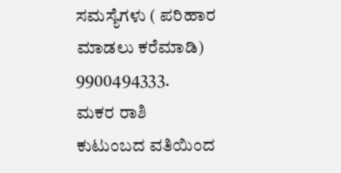ಸಮಸ್ಯೆಗಳು ( ಪರಿಹಾರ ಮಾಡಲು ಕರೆಮಾಡಿ) 9900494333.
ಮಕರ ರಾಶಿ
ಕುಟುಂಬದ ವತಿಯಿಂದ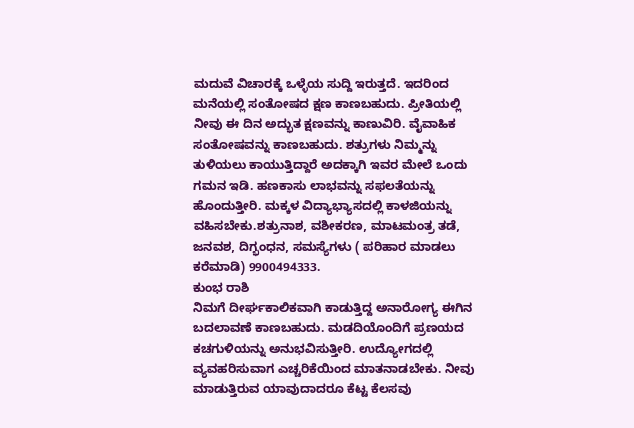ಮದುವೆ ವಿಚಾರಕ್ಕೆ ಒಳ್ಳೆಯ ಸುದ್ದಿ ಇರುತ್ತದೆ. ಇದರಿಂದ ಮನೆಯಲ್ಲಿ ಸಂತೋಷದ ಕ್ಷಣ ಕಾಣಬಹುದು. ಪ್ರೀತಿಯಲ್ಲಿ ನೀವು ಈ ದಿನ ಅದ್ಭುತ ಕ್ಷಣವನ್ನು ಕಾಣುವಿರಿ. ವೈವಾಹಿಕ ಸಂತೋಷವನ್ನು ಕಾಣಬಹುದು. ಶತ್ರುಗಳು ನಿಮ್ಮನ್ನು ತುಳಿಯಲು ಕಾಯುತ್ತಿದ್ದಾರೆ ಅದಕ್ಕಾಗಿ ಇವರ ಮೇಲೆ ಒಂದು ಗಮನ ಇಡಿ. ಹಣಕಾಸು ಲಾಭವನ್ನು ಸಫಲತೆಯನ್ನು ಹೊಂದುತ್ತೀರಿ. ಮಕ್ಕಳ ವಿದ್ಯಾಭ್ಯಾಸದಲ್ಲಿ ಕಾಳಜಿಯನ್ನು ವಹಿಸಬೇಕು.ಶತ್ರುನಾಶ, ವಶೀಕರಣ, ಮಾಟಮಂತ್ರ ತಡೆ, ಜನವಶ, ದಿಗ್ಭಂಧನ, ಸಮಸ್ಯೆಗಳು ( ಪರಿಹಾರ ಮಾಡಲು ಕರೆಮಾಡಿ) 9900494333.
ಕುಂಭ ರಾಶಿ
ನಿಮಗೆ ದೀರ್ಘಕಾಲಿಕವಾಗಿ ಕಾಡುತ್ತಿದ್ದ ಅನಾರೋಗ್ಯ ಈಗಿನ ಬದಲಾವಣೆ ಕಾಣಬಹುದು. ಮಡದಿಯೊಂದಿಗೆ ಪ್ರಣಯದ ಕಚಗುಳಿಯನ್ನು ಅನುಭವಿಸುತ್ತೀರಿ. ಉದ್ಯೋಗದಲ್ಲಿ ವ್ಯವಹರಿಸುವಾಗ ಎಚ್ಚರಿಕೆಯಿಂದ ಮಾತನಾಡಬೇಕು. ನೀವು ಮಾಡುತ್ತಿರುವ ಯಾವುದಾದರೂ ಕೆಟ್ಟ ಕೆಲಸವು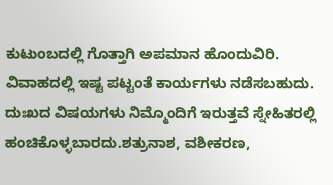ಕುಟುಂಬದಲ್ಲಿ ಗೊತ್ತಾಗಿ ಅಪಮಾನ ಹೊಂದುವಿರಿ. ವಿವಾಹದಲ್ಲಿ ಇಷ್ಟ ಪಟ್ಟಂತೆ ಕಾರ್ಯಗಳು ನಡೆಸಬಹುದು. ದುಃಖದ ವಿಷಯಗಳು ನಿಮ್ಮೊಂದಿಗೆ ಇರುತ್ತವೆ ಸ್ನೇಹಿತರಲ್ಲಿ ಹಂಚಿಕೊಳ್ಳಬಾರದು.ಶತ್ರುನಾಶ, ವಶೀಕರಣ,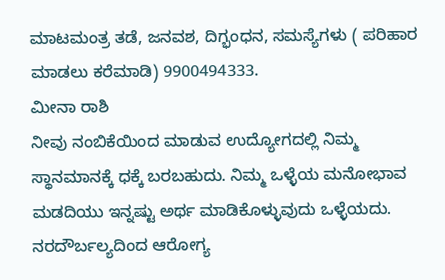ಮಾಟಮಂತ್ರ ತಡೆ, ಜನವಶ, ದಿಗ್ಭಂಧನ, ಸಮಸ್ಯೆಗಳು ( ಪರಿಹಾರ ಮಾಡಲು ಕರೆಮಾಡಿ) 9900494333.
ಮೀನಾ ರಾಶಿ
ನೀವು ನಂಬಿಕೆಯಿಂದ ಮಾಡುವ ಉದ್ಯೋಗದಲ್ಲಿ ನಿಮ್ಮ ಸ್ಥಾನಮಾನಕ್ಕೆ ಧಕ್ಕೆ ಬರಬಹುದು. ನಿಮ್ಮ ಒಳ್ಳೆಯ ಮನೋಭಾವ ಮಡದಿಯು ಇನ್ನಷ್ಟು ಅರ್ಥ ಮಾಡಿಕೊಳ್ಳುವುದು ಒಳ್ಳೆಯದು. ನರದೌರ್ಬಲ್ಯದಿಂದ ಆರೋಗ್ಯ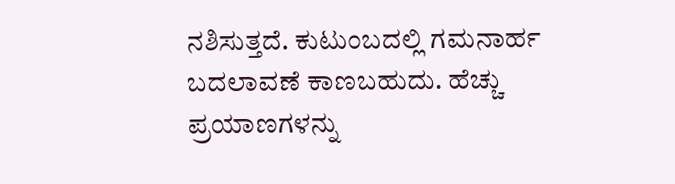ನಶಿಸುತ್ತದೆ. ಕುಟುಂಬದಲ್ಲಿ ಗಮನಾರ್ಹ ಬದಲಾವಣೆ ಕಾಣಬಹುದು. ಹೆಚ್ಚು ಪ್ರಯಾಣಗಳನ್ನು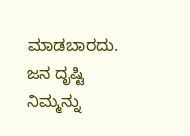ಮಾಡಬಾರದು. ಜನ ದೃಷ್ಟಿ ನಿಮ್ಮನ್ನು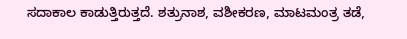ಸದಾಕಾಲ ಕಾಡುತ್ತಿರುತ್ತದೆ. ಶತ್ರುನಾಶ, ವಶೀಕರಣ, ಮಾಟಮಂತ್ರ ತಡೆ,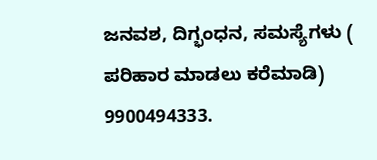ಜನವಶ, ದಿಗ್ಭಂಧನ, ಸಮಸ್ಯೆಗಳು ( ಪರಿಹಾರ ಮಾಡಲು ಕರೆಮಾಡಿ) 9900494333.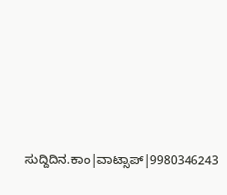ಸುದ್ದಿದಿನ.ಕಾಂ|ವಾಟ್ಸಾಪ್|9980346243